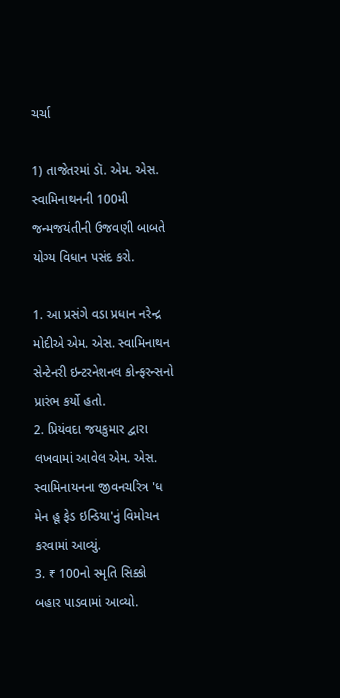ચર્ચા

1) તાજેતરમાં ડૉ. એમ. એસ. સ્વામિનાથનની 100મી જન્મજયંતીની ઉજવણી બાબતે યોગ્ય વિધાન પસંદ કરો.

1. આ પ્રસંગે વડા પ્રધાન નરેન્દ્ર મોદીએ એમ. એસ. સ્વામિનાથન સેન્ટેનરી ઇન્ટરનેશનલ કોન્ફરન્સનો પ્રારંભ કર્યો હતો.
2. પ્રિયંવદા જયકુમાર દ્વારા લખવામાં આવેલ એમ. એસ. સ્વામિનાયનના જીવનચરિત્ર 'ધ મેન હૂ ફેડ ઇન્ડિયા'નું વિમોચન કરવામાં આવ્યું.
3. ₹ 100નો સ્મૃતિ સિક્કો બહાર પાડવામાં આવ્યો.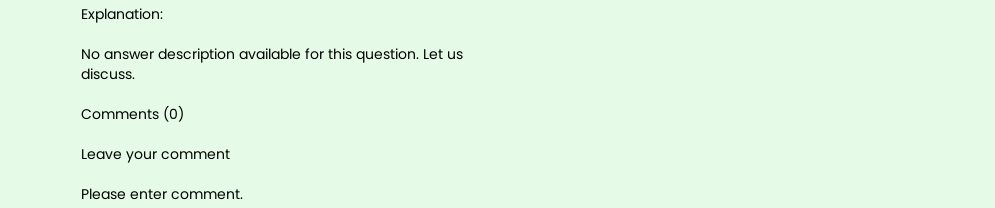Explanation:

No answer description available for this question. Let us discuss.

Comments (0)

Leave your comment

Please enter comment.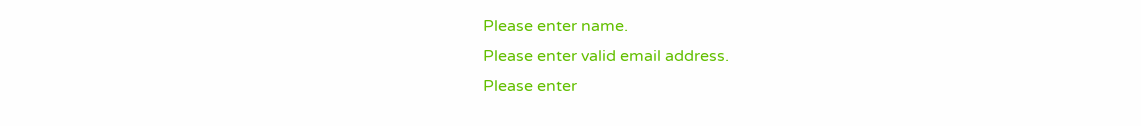Please enter name.
Please enter valid email address.
Please enter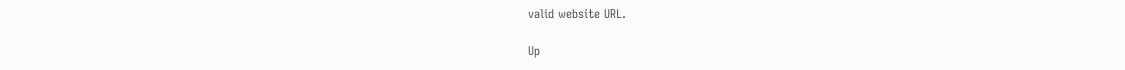valid website URL.

Up